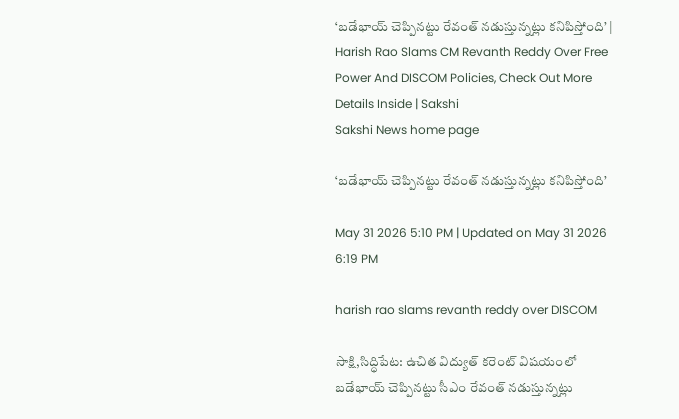‘బడేభాయ్‌ చెప్పినట్టు రేవంత్‌ నడుస్తున్నట్లు కనిపిస్తోంది’ | Harish Rao Slams CM Revanth Reddy Over Free Power And DISCOM Policies, Check Out More Details Inside | Sakshi
Sakshi News home page

‘బడేభాయ్‌ చెప్పినట్టు రేవంత్‌ నడుస్తున్నట్లు కనిపిస్తోంది’

May 31 2026 5:10 PM | Updated on May 31 2026 6:19 PM

harish rao slams revanth reddy over DISCOM

సాక్షి,సిద్ధిపేట: ఉచిత విద్యుత్‌ కరెంట్‌ విషయంలో బడేభాయ్‌ చెప్పినట్టు సీఎం రేవంత్‌ నడుస్తున్నట్లు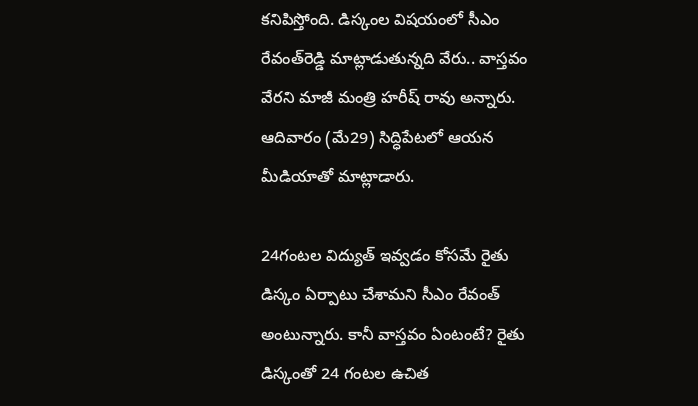కనిపిస్తోంది. డిస్కంల విషయంలో సీఎం రేవంత్‌రెడ్డి మాట్లాడుతున్నది వేరు.. వాస్తవం వేరని మాజీ మంత్రి హరీష్‌ రావు అన్నారు. ఆదివారం (మే29) సిద్ధిపేటలో ఆయన మీడియాతో మాట్లాడారు.

24గంటల విద్యుత్‌ ఇవ్వడం కోసమే రైతు డిస్కం ఏర్పాటు చేశామని సీఎం రేవంత్‌ అంటున్నారు. కానీ వాస్తవం ఏంటంటే? రైతు డిస్కంతో 24 గంటల ఉచిత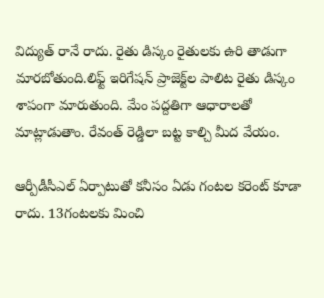విద్యుత్‌ రానే రాదు. రైతు డిస్కం రైతులకు ఉరి తాడుగా మారబోతుంది.లిఫ్ట్‌ ఇరిగేషన్‌ ప్రాజెక్ట్‌ల పాలిట రైతు డిస్కం శాపంగా మారుతుంది. మేం పద్దతిగా ఆధారాలతో మాట్లాడుతాం. రేవంత్‌ రెడ్డిలా బట్ట కాల్చి మీద వేయం.

ఆర్పీడీసీఎల్‌ ఏర్పాటుతో కనీసం ఏడు గంటల కరెంట్‌ కూడా రాదు. 13గంటలకు మించి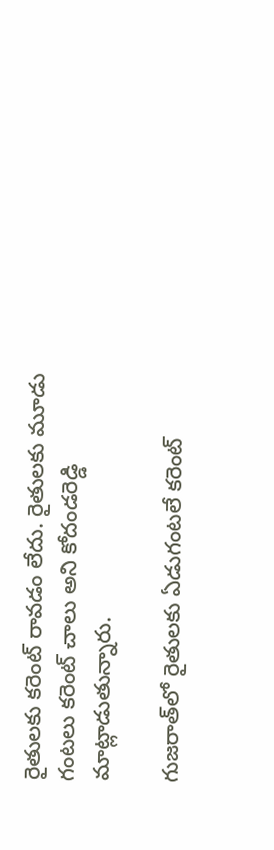రైతులకు కరెంట్‌ రావడం లేదు. రైతులకు మూడు గంటలు కరెంట్‌ చాలు అని కోదండరెడ్డి మాట్లాడుతున్నారు.

గుజరాత్‌లో రైతులకు ఏడుగంటలే కరెంట్‌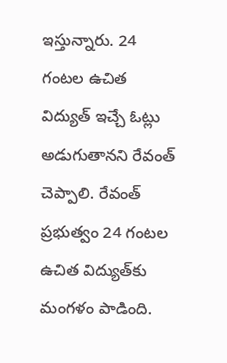ఇస్తున్నారు. 24 గంటల ఉచిత విద్యుత్‌ ఇచ్చే ఓట్లు అడుగుతానని రేవంత్‌ చెప్పాలి. రేవంత్‌ ప్రభుత్వం 24 గంటల ఉచిత విద్యుత్‌కు మంగళం పాడింది.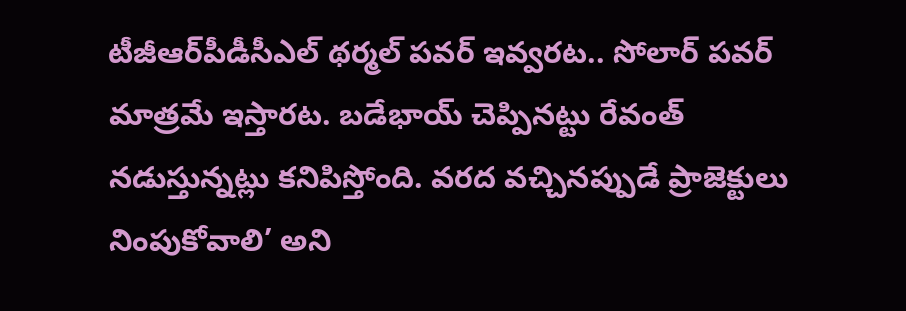టీజీఆర్‌పీడీసీఎల్‌ థర్మల్‌ పవర్‌ ఇవ్వరట.. సోలార్‌ పవర్‌ మాత్రమే ఇస్తారట. బడేభాయ్‌ చెప్పినట్టు రేవంత్‌ నడుస్తున్నట్లు కనిపిస్తోంది. వరద వచ్చినప్పుడే ప్రాజెక్టులు నింపుకోవాలి’ అని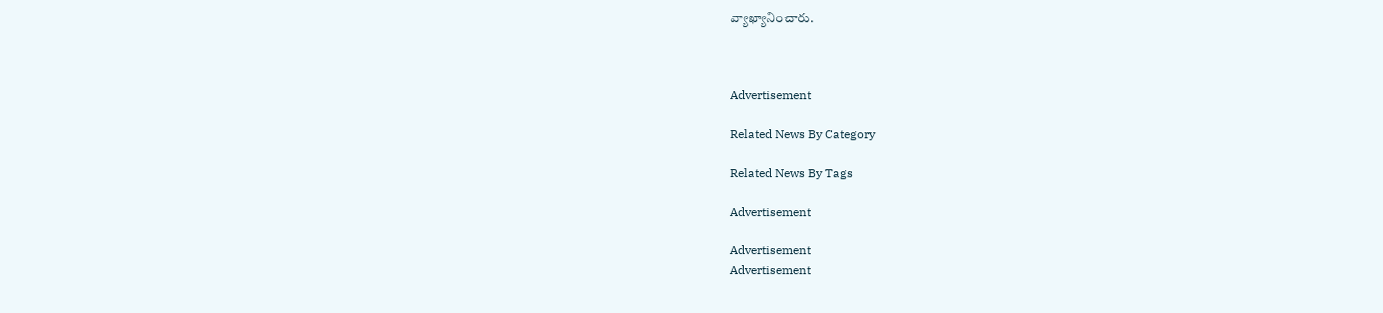వ్యాఖ్యానించారు.



Advertisement

Related News By Category

Related News By Tags

Advertisement

Advertisement
Advertisement